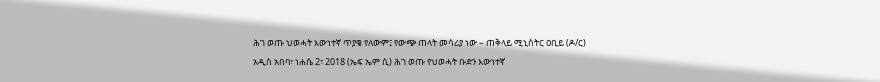ሕገ ወጡ ህወሓት እውነተኛ ጥያቄ የለውም፤ የውጭ ጠላት መሳሪያ ነው – ጠቅላይ ሚኒስትር ዐቢይ (ዶ/ር)
አዲስ አበባ፣ ነሐሴ 2፣ 2018 (ኤፍ ኤም ሲ) ሕገ ወጡ የህወሓት ቡድን እውነተኛ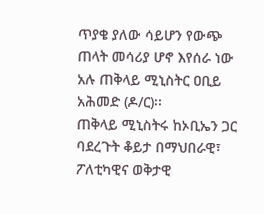ጥያቄ ያለው ሳይሆን የውጭ ጠላት መሳሪያ ሆኖ እየሰራ ነው አሉ ጠቅላይ ሚኒስትር ዐቢይ አሕመድ (ዶ/ር)፡፡
ጠቅላይ ሚኒስትሩ ከኦቢኤን ጋር ባደረጉት ቆይታ በማህበራዊ፣ ፖለቲካዊና ወቅታዊ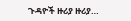ጉዳዮች ዙሪያ ዙሪያ…